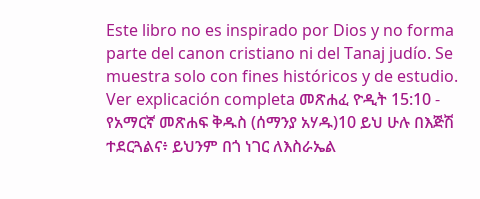Este libro no es inspirado por Dios y no forma parte del canon cristiano ni del Tanaj judío. Se muestra solo con fines históricos y de estudio. Ver explicación completa መጽሐፈ ዮዲት 15:10 - የአማርኛ መጽሐፍ ቅዱስ (ሰማንያ አሃዱ)10 ይህ ሁሉ በእጅሽ ተደርጓልና፥ ይህንም በጎ ነገር ለእስራኤል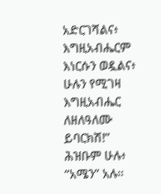አድርገሻልና፥ እግዚአብሔርም እነርሱን ወዷልና፥ ሁሉን የሚገዛ እግዚአብሔር ለዘለዓለሙ ይባርክሽ!” ሕዝቡም ሁሉ፥ “አሜን” አሉ።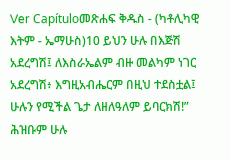Ver Capítuloመጽሐፍ ቅዱስ - (ካቶሊካዊ እትም - ኤማሁስ)10 ይህን ሁሉ በእጅሽ አደረግሽ፤ ለእስራኤልም ብዙ መልካም ነገር አደረግሽ፥ እግዚአብሔርም በዚህ ተደስቷል፤ ሁሉን የሚችል ጌታ ለዘለዓለም ይባርክሽ!” ሕዝቡም ሁሉ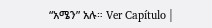“አሜን” አሉ። Ver Capítulo |